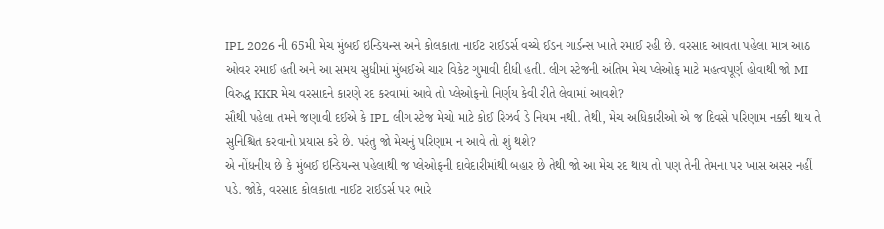IPL 2026 ની 65મી મેચ મુંબઈ ઇન્ડિયન્સ અને કોલકાતા નાઈટ રાઈડર્સ વચ્ચે ઈડન ગાર્ડન્સ ખાતે રમાઈ રહી છે. વરસાદ આવતા પહેલા માત્ર આઠ ઓવર રમાઈ હતી અને આ સમય સુધીમાં મુંબઈએ ચાર વિકેટ ગુમાવી દીધી હતી. લીગ સ્ટેજની અંતિમ મેચ પ્લેઓફ માટે મહત્વપૂર્ણ હોવાથી જો MI વિરુદ્ધ KKR મેચ વરસાદને કારણે રદ કરવામાં આવે તો પ્લેઓફનો નિર્ણય કેવી રીતે લેવામાં આવશે?
સૌથી પહેલા તમને જણાવી દઈએ કે IPL લીગ સ્ટેજ મેચો માટે કોઈ રિઝર્વ ડે નિયમ નથી. તેથી, મેચ અધિકારીઓ એ જ દિવસે પરિણામ નક્કી થાય તે સુનિશ્ચિત કરવાનો પ્રયાસ કરે છે. પરંતુ જો મેચનું પરિણામ ન આવે તો શું થશે?
એ નોંધનીય છે કે મુંબઈ ઇન્ડિયન્સ પહેલાથી જ પ્લેઓફની દાવેદારીમાંથી બહાર છે તેથી જો આ મેચ રદ થાય તો પણ તેની તેમના પર ખાસ અસર નહીં પડે. જોકે, વરસાદ કોલકાતા નાઈટ રાઈડર્સ પર ભારે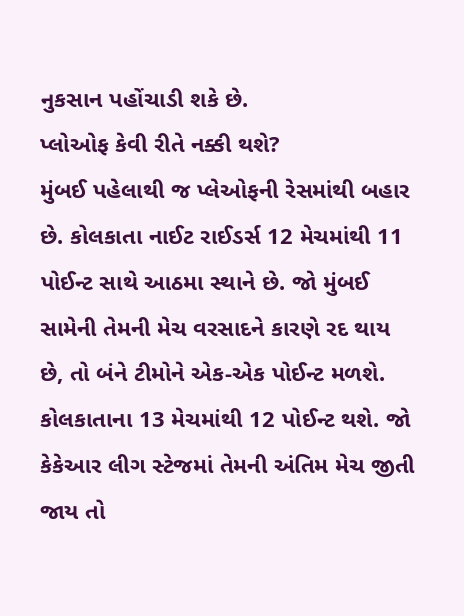નુકસાન પહોંચાડી શકે છે.
પ્લોઓફ કેવી રીતે નક્કી થશે?
મુંબઈ પહેલાથી જ પ્લેઓફની રેસમાંથી બહાર છે. કોલકાતા નાઈટ રાઈડર્સ 12 મેચમાંથી 11 પોઈન્ટ સાથે આઠમા સ્થાને છે. જો મુંબઈ સામેની તેમની મેચ વરસાદને કારણે રદ થાય છે, તો બંને ટીમોને એક-એક પોઈન્ટ મળશે. કોલકાતાના 13 મેચમાંથી 12 પોઈન્ટ થશે. જો કેકેઆર લીગ સ્ટેજમાં તેમની અંતિમ મેચ જીતી જાય તો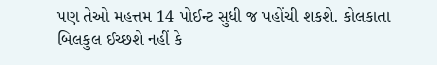પણ તેઓ મહત્તમ 14 પોઈન્ટ સુધી જ પહોંચી શકશે. કોલકાતા બિલકુલ ઈચ્છશે નહીં કે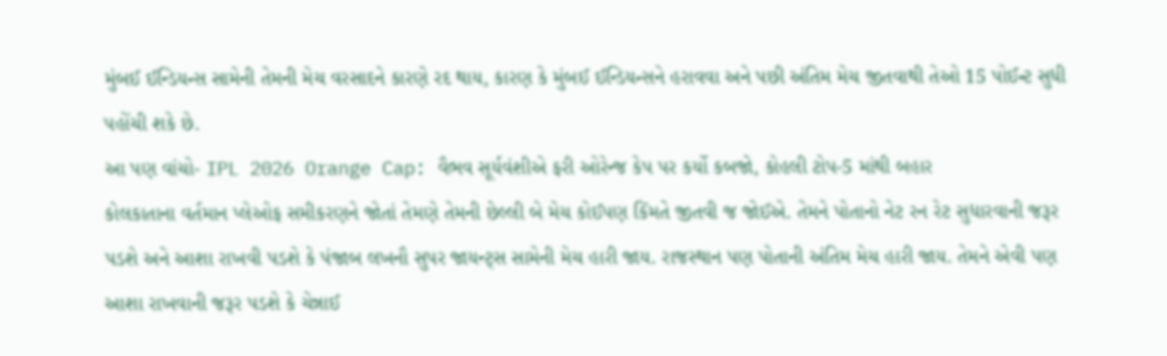મુંબઈ ઈન્ડિયન્સ સામેની તેમની મેચ વરસાદને કારણે રદ થાય, કારણ કે મુંબઈ ઈન્ડિયન્સને હરાવવા અને પછી અંતિમ મેચ જીતવાથી તેઓ 15 પોઈન્ટ સુધી પહોંચી શકે છે.
આ પણ વાંચો- IPL 2026 Orange Cap: વૈભવ સૂર્યવંશીએ ફરી ઓરેન્જ કેપ પર કર્યો કબજો, કોહલી ટોપ-5 માંથી બહાર
કોલકાતાના વર્તમાન પ્લેઓફ સમીકરણને જોતાં તેમણે તેમની છેલ્લી બે મેચ કોઈપણ કિંમતે જીતવી જ જોઈએ. તેમને પોતાનો નેટ રન રેટ સુધારવાની જરૂર પડશે અને આશા રાખવી પડશે કે પંજાબ લખનૌ સુપર જાયન્ટ્સ સામેની મેચ હારી જાય. રાજસ્થાન પણ પોતાની અંતિમ મેચ હારી જાય. તેમને એવી પણ આશા રાખવાની જરૂર પડશે કે ચેન્નાઈ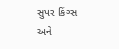સુપર કિંગ્સ અને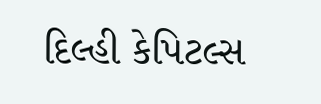દિલ્હી કેપિટલ્સ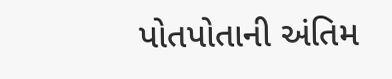પોતપોતાની અંતિમ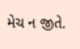મેચ ન જીતે.